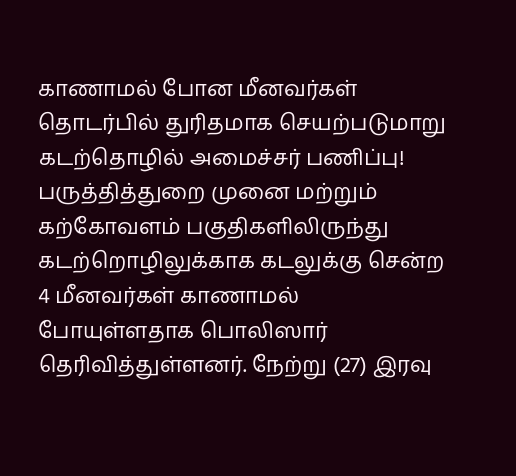காணாமல் போன மீனவர்கள் தொடர்பில் துரிதமாக செயற்படுமாறு கடற்தொழில் அமைச்சர் பணிப்பு!
பருத்தித்துறை முனை மற்றும் கற்கோவளம் பகுதிகளிலிருந்து கடற்றொழிலுக்காக கடலுக்கு சென்ற 4 மீனவர்கள் காணாமல் போயுள்ளதாக பொலிஸார் தெரிவித்துள்ளனர். நேற்று (27) இரவு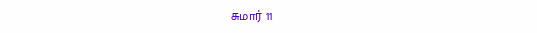சுமார் 11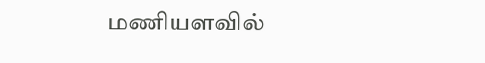மணியளவில்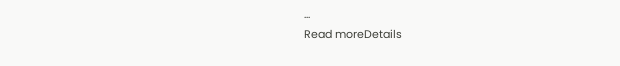...
Read moreDetails